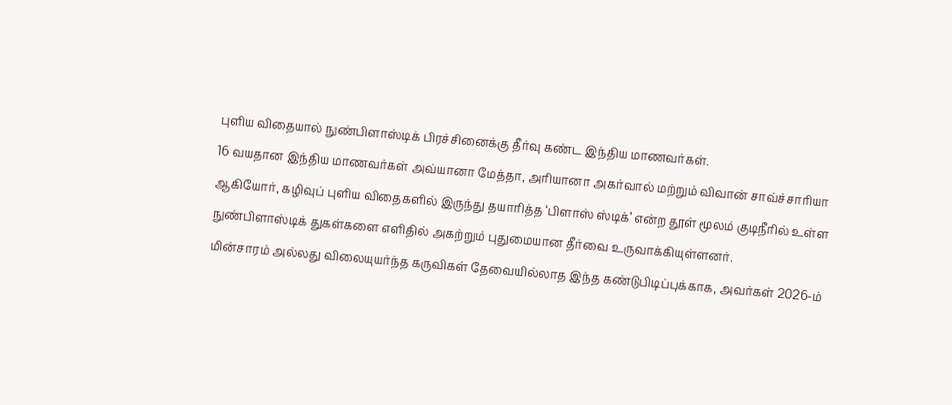புளிய விதையால் நுண்பிளாஸ்டிக் பிரச்சினைக்கு தீர்வு கண்ட இந்திய மாணவர்கள்.
16 வயதான இந்திய மாணவர்கள் அவ்யானா மேத்தா, அரியானா அகர்வால் மற்றும் விவான் சாவ்ச்சாரியா ஆகியோர், கழிவுப் புளிய விதைகளில் இருந்து தயாரித்த ‘பிளாஸ் ஸ்டிக்’ என்ற தூள் மூலம் குடிநீரில் உள்ள நுண்பிளாஸ்டிக் துகள்களை எளிதில் அகற்றும் புதுமையான தீர்வை உருவாக்கியுள்ளனர்.
மின்சாரம் அல்லது விலையுயர்ந்த கருவிகள் தேவையில்லாத இந்த கண்டுபிடிப்புக்காக, அவர்கள் 2026-ம்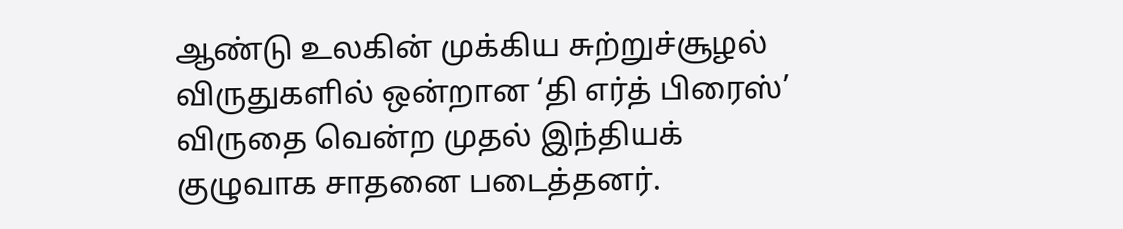ஆண்டு உலகின் முக்கிய சுற்றுச்சூழல் விருதுகளில் ஒன்றான ‘தி எர்த் பிரைஸ்’ விருதை வென்ற முதல் இந்தியக் குழுவாக சாதனை படைத்தனர்.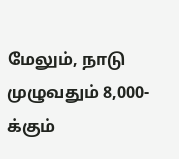மேலும், நாடு முழுவதும் 8,000-க்கும்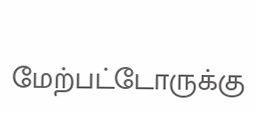மேற்பட்டோருக்கு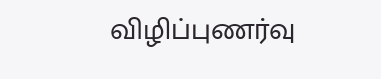விழிப்புணர்வு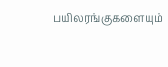பயிலரங்குகளையும்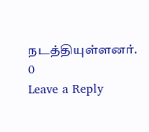நடத்தியுள்ளனர்.
0
Leave a Reply